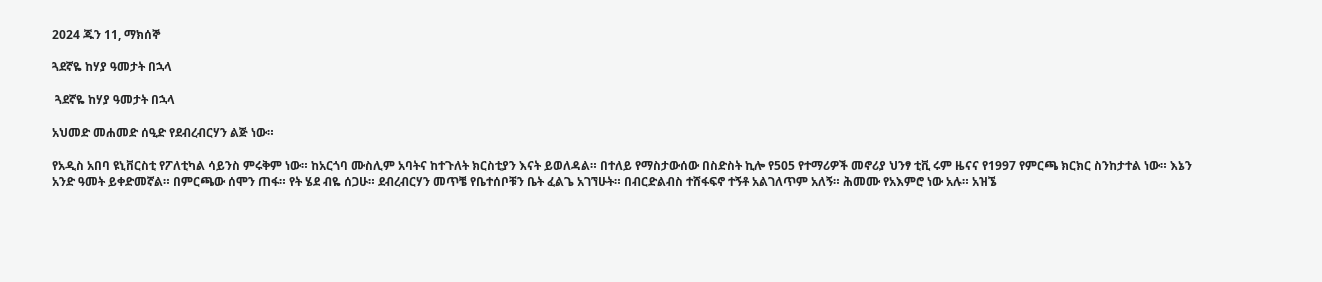2024 ጁን 11, ማክሰኞ

ጓደኛዬ ከሃያ ዓመታት በኋላ

 ጓደኛዬ ከሃያ ዓመታት በኋላ

አህመድ መሐመድ ሰዒድ የደብረብርሃን ልጅ ነው።

የአዲስ አበባ ዩኒቨርስቲ የፖለቲካል ሳይንስ ምሩቅም ነው። ከአርጎባ ሙስሊም አባትና ከተጉለት ክርስቲያን እናት ይወለዳል። በተለይ የማስታውሰው በስድስት ኪሎ የ505 የተማሪዎች መኖሪያ ህንፃ ቲቪ ሩም ዜናና የ1997 የምርጫ ክርክር ስንከታተል ነው። እኔን አንድ ዓመት ይቀድመኛል። በምርጫው ሰሞን ጠፋ። የት ሄደ ብዬ ሰጋሁ። ደብረብርሃን መጥቼ የቤተሰቦቹን ቤት ፈልጌ አገኘሁት። በብርድልብስ ተሸፋፍኖ ተኝቶ አልገለጥም አለኝ። ሕመሙ የአእምሮ ነው አሉ። አዝኜ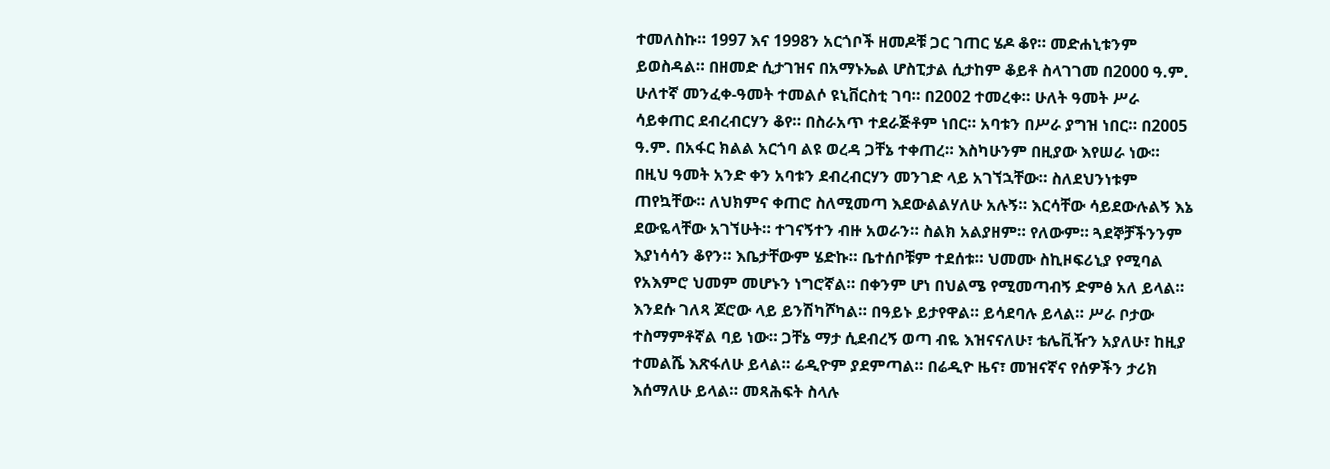ተመለስኩ። 1997 እና 1998ን አርጎቦች ዘመዶቹ ጋር ገጠር ሄዶ ቆየ። መድሐኒቱንም ይወስዳል። በዘመድ ሲታገዝና በአማኑኤል ሆስፒታል ሲታከም ቆይቶ ስላገገመ በ2000 ዓ.ም. ሁለተኛ መንፈቀ-ዓመት ተመልሶ ዩኒቨርስቲ ገባ። በ2002 ተመረቀ። ሁለት ዓመት ሥራ ሳይቀጠር ደብረብርሃን ቆየ። በስራአጥ ተደራጅቶም ነበር። አባቱን በሥራ ያግዝ ነበር። በ2005 ዓ.ም. በአፋር ክልል አርጎባ ልዩ ወረዳ ጋቸኔ ተቀጠረ። እስካሁንም በዚያው እየሠራ ነው። በዚህ ዓመት አንድ ቀን አባቱን ደብረብርሃን መንገድ ላይ አገኘኋቸው። ስለደህንነቱም ጠየኳቸው። ለህክምና ቀጠሮ ስለሚመጣ እደውልልሃለሁ አሉኝ። እርሳቸው ሳይደውሉልኝ እኔ ደውዬላቸው አገኘሁት። ተገናኝተን ብዙ አወራን። ስልክ አልያዘም። የለውም። ጓደኞቻችንንም እያነሳሳን ቆየን። እቤታቸውም ሄድኩ። ቤተሰቦቹም ተደሰቱ። ህመሙ ስኪዞፍሪኒያ የሚባል የአእምሮ ህመም መሆኑን ነግሮኛል። በቀንም ሆነ በህልሜ የሚመጣብኝ ድምፅ አለ ይላል። እንደሱ ገለጻ ጆሮው ላይ ይንሽካሾካል። በዓይኑ ይታየዋል። ይሳደባሉ ይላል። ሥራ ቦታው ተስማምቶኛል ባይ ነው። ጋቸኔ ማታ ሲደብረኝ ወጣ ብዬ እዝናናለሁ፣ ቴሌቪዥን አያለሁ፣ ከዚያ ተመልሼ እጽፋለሁ ይላል። ሬዲዮም ያደምጣል። በሬዲዮ ዜና፣ መዝናኛና የሰዎችን ታሪክ እሰማለሁ ይላል። መጻሕፍት ስላሉ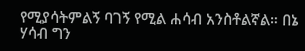የሚያሳትምልኝ ባገኝ የሚል ሐሳብ አንስቶልኛል። በኔ ሃሳብ ግን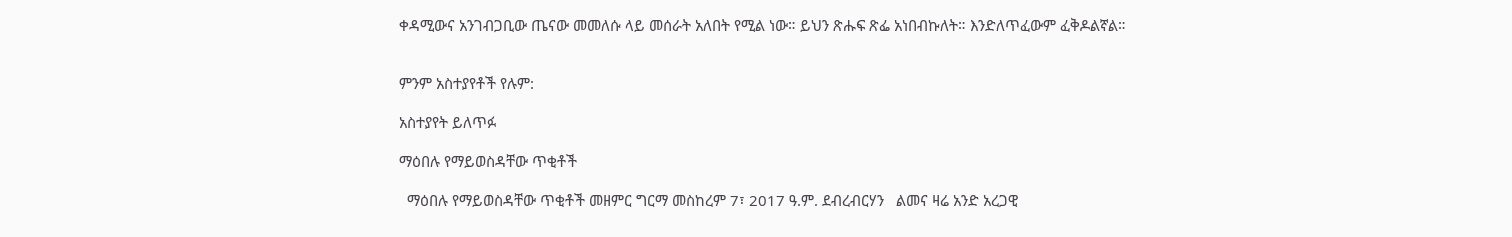ቀዳሚውና አንገብጋቢው ጤናው መመለሱ ላይ መሰራት አለበት የሚል ነው። ይህን ጽሑፍ ጽፌ አነበብኩለት። እንድለጥፈውም ፈቅዶልኛል።


ምንም አስተያየቶች የሉም:

አስተያየት ይለጥፉ

ማዕበሉ የማይወስዳቸው ጥቂቶች

  ማዕበሉ የማይወስዳቸው ጥቂቶች መዘምር ግርማ መስከረም 7፣ 2017 ዓ.ም. ደብረብርሃን   ልመና ዛሬ አንድ አረጋዊ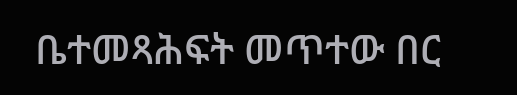ቤተመጻሕፍት መጥተው በር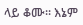ላይ ቆሙ፡፡ እኔም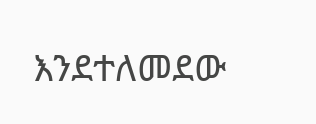እንደተለመደው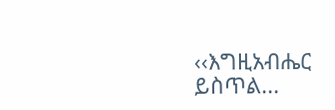‹‹እግዚአብሔር ይስጥል...